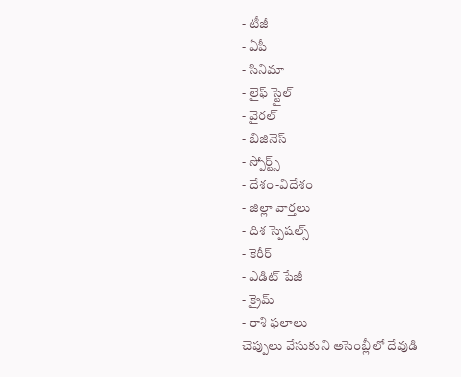- టీజీ
- ఏపీ
- సినిమా
- లైఫ్ స్టైల్
- వైరల్
- బిజినెస్
- స్పోర్ట్స్
- దేశం-విదేశం
- జిల్లా వార్తలు
- దిశ స్పెషల్స్
- కెరీర్
- ఎడిట్ పేజీ
- క్రైమ్
- రాశి ఫలాలు
చెప్పులు వేసుకుని అసెంబ్లీలో దేవుడి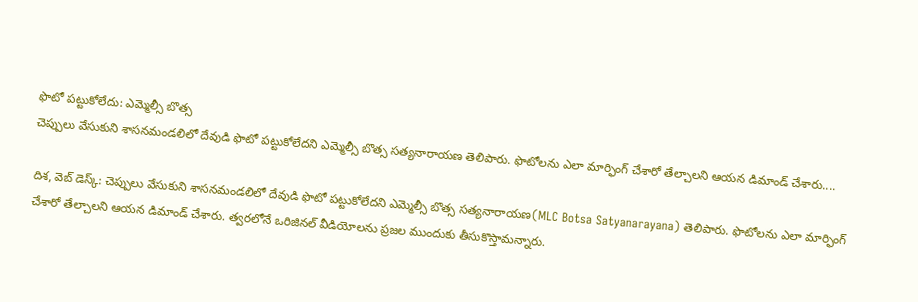ఫొటో పట్టుకోలేదు: ఎమ్మెల్సీ బొత్స
చెప్పులు వేసుకుని శాసనమండలిలో దేవుడి ఫొటో పట్టుకోలేదని ఎమ్మెల్సీ బొత్స సత్యనారాయణ తెలిపారు. ఫొటోలను ఎలా మార్ఫింగ్ చేశారో తేల్చాలని ఆయన డిమాండ్ చేశారు....

దిశ, వెబ్ డెస్క్: చెప్పులు వేసుకుని శాసనమండలిలో దేవుడి ఫొటో పట్టుకోలేదని ఎమ్మెల్సీ బొత్స సత్యనారాయణ(MLC Botsa Satyanarayana) తెలిపారు. ఫొటోలను ఎలా మార్ఫింగ్ చేశారో తేల్చాలని ఆయన డిమాండ్ చేశారు. త్వరలోనే ఒరిజినల్ వీడియోలను ప్రజల ముందుకు తీసుకొస్తామన్నారు.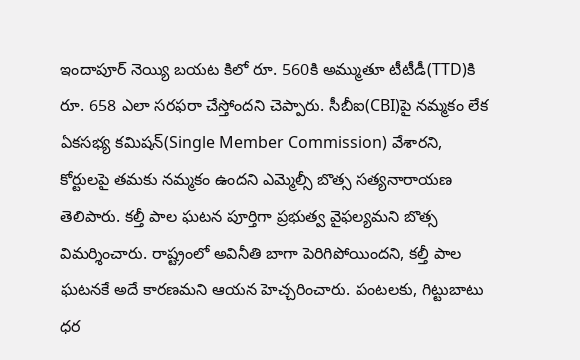ఇందాపూర్ నెయ్యి బయట కిలో రూ. 560కి అమ్ముతూ టీటీడీ(TTD)కి రూ. 658 ఎలా సరఫరా చేస్తోందని చెప్పారు. సీబీఐ(CBI)పై నమ్మకం లేక ఏకసభ్య కమిషన్(Single Member Commission) వేశారని, కోర్టులపై తమకు నమ్మకం ఉందని ఎమ్మెల్సీ బొత్స సత్యనారాయణ తెలిపారు. కల్తీ పాల ఘటన పూర్తిగా ప్రభుత్వ వైఫల్యమని బొత్స విమర్శించారు. రాష్ట్రంలో అవినీతి బాగా పెరిగిపోయిందని, కల్తీ పాల ఘటనకే అదే కారణమని ఆయన హెచ్చరించారు. పంటలకు, గిట్టుబాటు ధర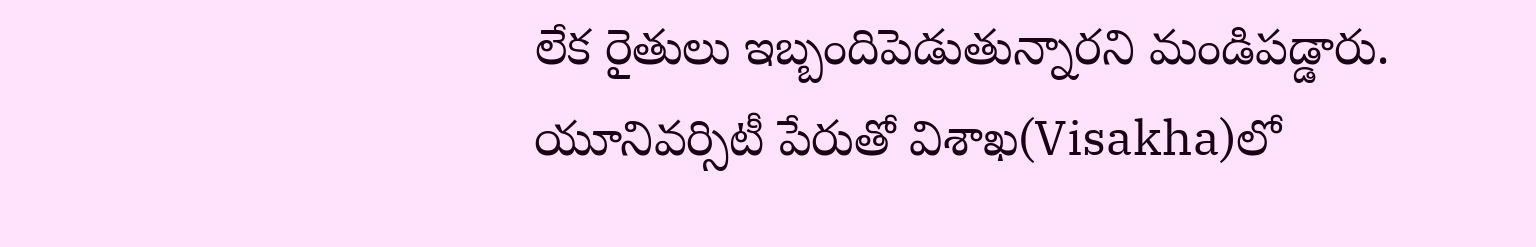లేక రైతులు ఇబ్బందిపెడుతున్నారని మండిపడ్డారు. యూనివర్సిటీ పేరుతో విశాఖ(Visakha)లో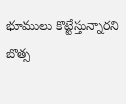భూములు కొట్టేస్తున్నారని బొత్స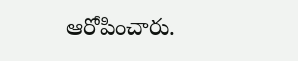ఆరోపించారు.